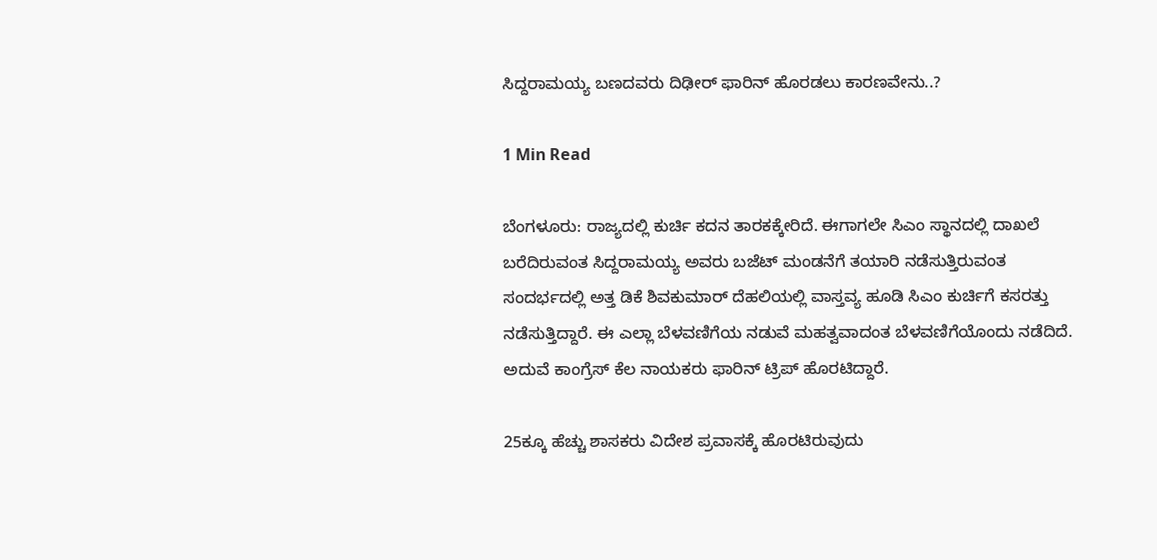ಸಿದ್ದರಾಮಯ್ಯ ಬಣದವರು ದಿಢೀರ್ ಫಾರಿನ್ ಹೊರಡಲು ಕಾರಣವೇನು..?

1 Min Read

ಬೆಂಗಳೂರು: ರಾಜ್ಯದಲ್ಲಿ ಕುರ್ಚಿ ಕದನ ತಾರಕಕ್ಕೇರಿದೆ. ಈಗಾಗಲೇ ಸಿಎಂ ಸ್ಥಾನದಲ್ಲಿ ದಾಖಲೆ ಬರೆದಿರುವಂತ ಸಿದ್ದರಾಮಯ್ಯ ಅವರು ಬಜೆಟ್ ಮಂಡನೆಗೆ ತಯಾರಿ ನಡೆಸುತ್ತಿರುವಂತ ಸಂದರ್ಭದಲ್ಲಿ ಅತ್ತ ಡಿಕೆ ಶಿವಕುಮಾರ್ ದೆಹಲಿಯಲ್ಲಿ ವಾಸ್ತವ್ಯ ಹೂಡಿ ಸಿಎಂ ಕುರ್ಚಿಗೆ ಕಸರತ್ತು ನಡೆಸುತ್ತಿದ್ದಾರೆ. ಈ ಎಲ್ಲಾ ಬೆಳವಣಿಗೆಯ ನಡುವೆ ಮಹತ್ವವಾದಂತ ಬೆಳವಣಿಗೆಯೊಂದು ನಡೆದಿದೆ. ಅದುವೆ ಕಾಂಗ್ರೆಸ್ ಕೆಲ ನಾಯಕರು ಫಾರಿನ್ ಟ್ರಿಪ್ ಹೊರಟಿದ್ದಾರೆ.

25ಕ್ಕೂ ಹೆಚ್ಚು ಶಾಸಕರು ವಿದೇಶ ಪ್ರವಾಸಕ್ಕೆ ಹೊರಟಿರುವುದು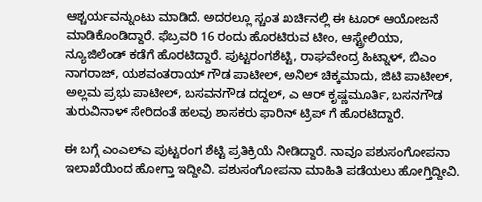ಆಶ್ಚರ್ಯವನ್ನುಂಟು ಮಾಡಿದೆ. ಅದರಲ್ಲೂ ಸ್ಚಂತ ಖರ್ಚಿನಲ್ಲಿ ಈ ಟೂರ್ ಆಯೋಜನೆ ಮಾಡಿಕೊಂಡಿದ್ದಾರೆ. ಫೆಬ್ರವರಿ 16 ರಂದು ಹೊರಟಿರುವ ಟೀಂ, ಆಸ್ಟ್ರೇಲಿಯಾ, ನ್ಯೂಜಿಲೆಂಡ್ ಕಡೆಗೆ ಹೊರಟಿದ್ದಾರೆ. ಪುಟ್ಟರಂಗಶೆಟ್ಟಿ, ರಾಘವೇಂದ್ರ ಹಿಟ್ನಾಳ್, ಬಿಎಂ ನಾಗರಾಜ್, ಯಶವಂತರಾಯ್ ಗೌಡ ಪಾಟೀಲ್, ಅನಿಲ್ ಚಿಕ್ಕಮಾದು, ಜಿಟಿ ಪಾಟೀಲ್, ಅಲ್ಲಮ ಪ್ರಭು ಪಾಟೀಲ್, ಬಸವನಗೌಡ ದದ್ದಲ್, ಎ ಆರ್ ಕೃಷ್ಣಮೂರ್ತಿ, ಬಸನಗೌಡ ತುರುವಿನಾಳ್ ಸೇರಿದಂತೆ ಹಲವು ಶಾಸಕರು ಫಾರಿನ್ ಟ್ರಿಪ್ ಗೆ ಹೊರಟಿದ್ದಾರೆ.

ಈ ಬಗ್ಗೆ ಎಂಎಲ್ಎ ಪುಟ್ಟರಂಗ ಶೆಟ್ಟಿ ಪ್ರತಿಕ್ರಿಯೆ ನೀಡಿದ್ದಾರೆ. ನಾವೂ ಪಶುಸಂಗೋಪನಾ ಇಲಾಖೆಯಿಂದ ಹೋಗ್ತಾ ಇದ್ದೀವಿ. ಪಶುಸಂಗೋಪನಾ ಮಾಹಿತಿ ಪಡೆಯಲು ಹೋಗ್ತಿದ್ದೀವಿ.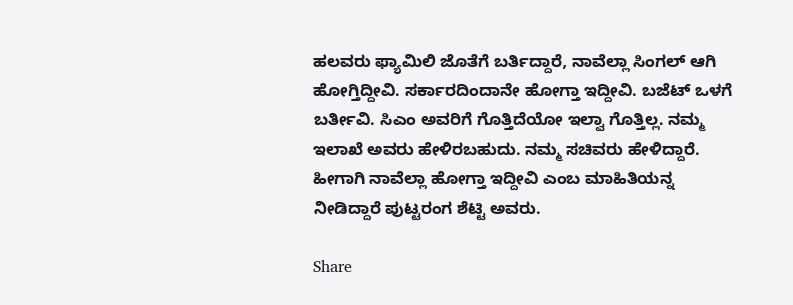ಹಲವರು ಫ್ಯಾಮಿಲಿ ಜೊತೆಗೆ ಬರ್ತಿದ್ದಾರೆ, ನಾವೆಲ್ಲಾ ಸಿಂಗಲ್ ಆಗಿ ಹೋಗ್ತಿದ್ದೀವಿ. ಸರ್ಕಾರದಿಂದಾನೇ ಹೋಗ್ತಾ ಇದ್ದೀವಿ. ಬಜೆಟ್ ಒಳಗೆ ಬರ್ತೀವಿ. ಸಿಎಂ ಅವರಿಗೆ ಗೊತ್ತಿದೆಯೋ ಇಲ್ವಾ ಗೊತ್ತಿಲ್ಲ. ನಮ್ಮ ಇಲಾಖೆ ಅವರು ಹೇಳಿರಬಹುದು. ನಮ್ಮ ಸಚಿವರು ಹೇಳಿದ್ದಾರೆ. ಹೀಗಾಗಿ ನಾವೆಲ್ಲಾ ಹೋಗ್ತಾ ಇದ್ದೀವಿ ಎಂಬ ಮಾಹಿತಿಯನ್ನ ನೀಡಿದ್ದಾರೆ ಪುಟ್ಟರಂಗ ಶೆಟ್ಟಿ ಅವರು.

Share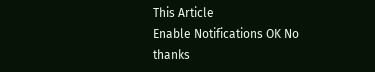This Article
Enable Notifications OK No thanks